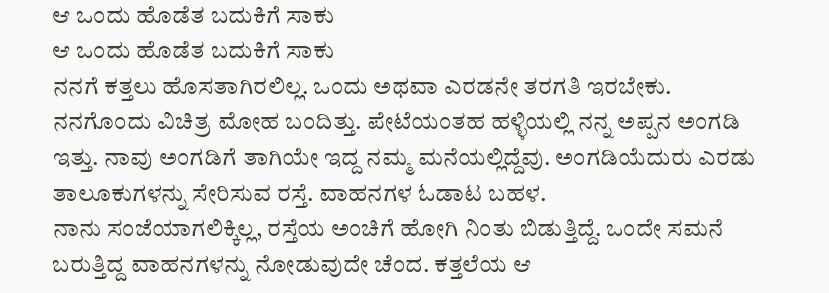ಆ ಒಂದು ಹೊಡೆತ ಬದುಕಿಗೆ ಸಾಕು
ಆ ಒಂದು ಹೊಡೆತ ಬದುಕಿಗೆ ಸಾಕು
ನನಗೆ ಕತ್ತಲು ಹೊಸತಾಗಿರಲಿಲ್ಲ. ಒಂದು ಅಥವಾ ಎರಡನೇ ತರಗತಿ ಇರಬೇಕು. ನನಗೊಂದು ವಿಚಿತ್ರ ಮೋಹ ಬಂದಿತ್ತು. ಪೇಟೆಯಂತಹ ಹಳ್ಳಿಯಲ್ಲಿ ನನ್ನ ಅಪ್ಪನ ಅಂಗಡಿ ಇತ್ತು. ನಾವು ಅಂಗಡಿಗೆ ತಾಗಿಯೇ ಇದ್ದ ನಮ್ಮ ಮನೆಯಲ್ಲಿದ್ದೆವು. ಅಂಗಡಿಯೆದುರು ಎರಡು ತಾಲೂಕುಗಳನ್ನು ಸೇರಿಸುವ ರಸ್ತೆ. ವಾಹನಗಳ ಓಡಾಟ ಬಹಳ.
ನಾನು ಸಂಜೆಯಾಗಲಿಕ್ಕಿಲ್ಲ, ರಸ್ತೆಯ ಅಂಚಿಗೆ ಹೋಗಿ ನಿಂತು ಬಿಡುತ್ತಿದ್ದೆ. ಒಂದೇ ಸಮನೆ ಬರುತ್ತಿದ್ದ ವಾಹನಗಳನ್ನು ನೋಡುವುದೇ ಚೆಂದ. ಕತ್ತಲೆಯ ಆ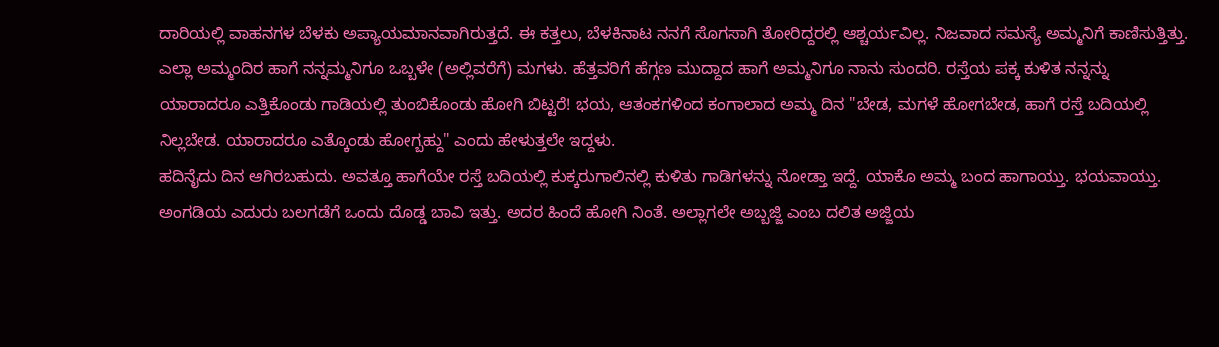ದಾರಿಯಲ್ಲಿ ವಾಹನಗಳ ಬೆಳಕು ಅಪ್ಯಾಯಮಾನವಾಗಿರುತ್ತದೆ. ಈ ಕತ್ತಲು, ಬೆಳಕಿನಾಟ ನನಗೆ ಸೊಗಸಾಗಿ ತೋರಿದ್ದರಲ್ಲಿ ಆಶ್ಚರ್ಯವಿಲ್ಲ. ನಿಜವಾದ ಸಮಸ್ಯೆ ಅಮ್ಮನಿಗೆ ಕಾಣಿಸುತ್ತಿತ್ತು. ಎಲ್ಲಾ ಅಮ್ಮಂದಿರ ಹಾಗೆ ನನ್ನಮ್ಮನಿಗೂ ಒಬ್ಬಳೇ (ಅಲ್ಲಿವರೆಗೆ) ಮಗಳು. ಹೆತ್ತವರಿಗೆ ಹೆಗ್ಗಣ ಮುದ್ದಾದ ಹಾಗೆ ಅಮ್ಮನಿಗೂ ನಾನು ಸುಂದರಿ. ರಸ್ತೆಯ ಪಕ್ಕ ಕುಳಿತ ನನ್ನನ್ನು ಯಾರಾದರೂ ಎತ್ತಿಕೊಂಡು ಗಾಡಿಯಲ್ಲಿ ತುಂಬಿಕೊಂಡು ಹೋಗಿ ಬಿಟ್ಟರೆ! ಭಯ, ಆತಂಕಗಳಿಂದ ಕಂಗಾಲಾದ ಅಮ್ಮ ದಿನ "ಬೇಡ, ಮಗಳೆ ಹೋಗಬೇಡ, ಹಾಗೆ ರಸ್ತೆ ಬದಿಯಲ್ಲಿ ನಿಲ್ಲಬೇಡ. ಯಾರಾದರೂ ಎತ್ಕೊಂಡು ಹೋಗ್ಬಹ್ದು" ಎಂದು ಹೇಳುತ್ತಲೇ ಇದ್ದಳು.
ಹದಿನೈದು ದಿನ ಆಗಿರಬಹುದು. ಅವತ್ತೂ ಹಾಗೆಯೇ ರಸ್ತೆ ಬದಿಯಲ್ಲಿ ಕುಕ್ಕರುಗಾಲಿನಲ್ಲಿ ಕುಳಿತು ಗಾಡಿಗಳನ್ನು ನೋಡ್ತಾ ಇದ್ದೆ. ಯಾಕೊ ಅಮ್ಮ ಬಂದ ಹಾಗಾಯ್ತು. ಭಯವಾಯ್ತು. ಅಂಗಡಿಯ ಎದುರು ಬಲಗಡೆಗೆ ಒಂದು ದೊಡ್ಡ ಬಾವಿ ಇತ್ತು. ಅದರ ಹಿಂದೆ ಹೋಗಿ ನಿಂತೆ. ಅಲ್ಲಾಗಲೇ ಅಬ್ಬಜ್ಜಿ ಎಂಬ ದಲಿತ ಅಜ್ಜಿಯ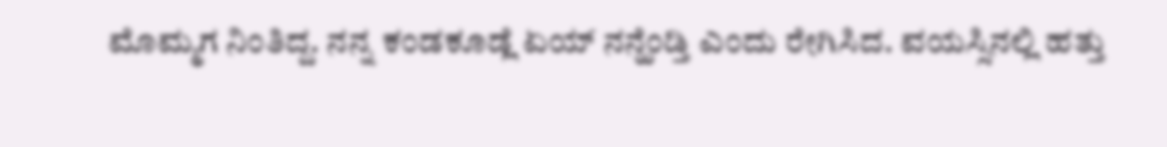ಮೊಮ್ಮಗ ನಿಂತಿದ್ದ. ನನ್ನ ಕಂಡಕೂಡ್ಲೆ ಏಯ್ ನನ್ಹೆಂಡ್ತಿ ಎಂದು ರೇಗಿಸಿದ. ವಯಸ್ಸಿನಲ್ಲಿ ಹತ್ತು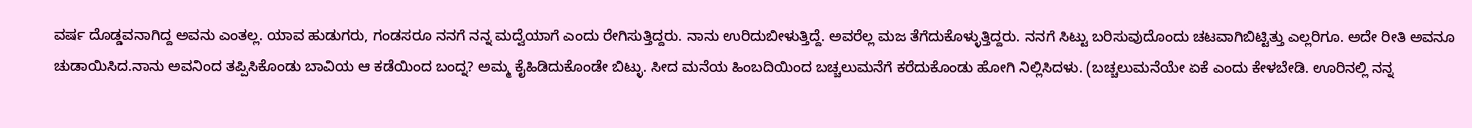ವರ್ಷ ದೊಡ್ಡವನಾಗಿದ್ದ ಅವನು ಎಂತಲ್ಲ. ಯಾವ ಹುಡುಗರು, ಗಂಡಸರೂ ನನಗೆ ನನ್ನ ಮದ್ವೆಯಾಗೆ ಎಂದು ರೇಗಿಸುತ್ತಿದ್ದರು. ನಾನು ಉರಿದುಬೀಳುತ್ತಿದ್ದೆ. ಅವರೆಲ್ಲ ಮಜ ತೆಗೆದುಕೊಳ್ಳುತ್ತಿದ್ದರು. ನನಗೆ ಸಿಟ್ಟು ಬರಿಸುವುದೊಂದು ಚಟವಾಗಿಬಿಟ್ಟಿತ್ತು ಎಲ್ಲರಿಗೂ. ಅದೇ ರೀತಿ ಅವನೂ ಚುಡಾಯಿಸಿದ.ನಾನು ಅವನಿಂದ ತಪ್ಪಿಸಿಕೊಂಡು ಬಾವಿಯ ಆ ಕಡೆಯಿಂದ ಬಂದ್ನ? ಅಮ್ಮ ಕೈಹಿಡಿದುಕೊಂಡೇ ಬಿಟ್ಳು. ಸೀದ ಮನೆಯ ಹಿಂಬದಿಯಿಂದ ಬಚ್ಚಲುಮನೆಗೆ ಕರೆದುಕೊಂಡು ಹೋಗಿ ನಿಲ್ಲಿಸಿದಳು. (ಬಚ್ಚಲುಮನೆಯೇ ಏಕೆ ಎಂದು ಕೇಳಬೇಡಿ. ಊರಿನಲ್ಲಿ ನನ್ನ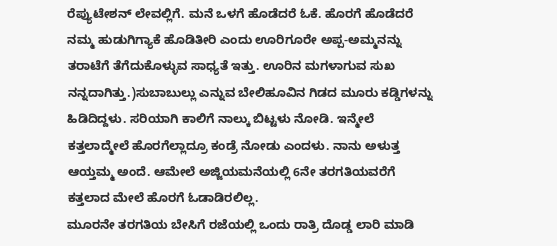ರೆಪ್ಯುಟೇಶನ್ ಲೇವಲ್ಲಿಗೆ. ಮನೆ ಒಳಗೆ ಹೊಡೆದರೆ ಓಕೆ. ಹೊರಗೆ ಹೊಡೆದರೆ ನಮ್ಮ ಹುಡುಗಿಗ್ಯಾಕೆ ಹೊಡಿತೀರಿ ಎಂದು ಊರಿಗೂರೇ ಅಪ್ಪ-ಅಮ್ಮನನ್ನು ತರಾಟೆಗೆ ತೆಗೆದುಕೊಳ್ಳುವ ಸಾಧ್ಯತೆ ಇತ್ತು. ಊರಿನ ಮಗಳಾಗುವ ಸುಖ ನನ್ನದಾಗಿತ್ತು.)ಸುಬಾಬುಲ್ಲು ಎನ್ನುವ ಬೇಲಿಹೂವಿನ ಗಿಡದ ಮೂರು ಕಡ್ಡಿಗಳನ್ನು ಹಿಡಿದಿದ್ದಳು. ಸರಿಯಾಗಿ ಕಾಲಿಗೆ ನಾಲ್ಕು ಬಿಟ್ಟಳು ನೋಡಿ. ಇನ್ಮೇಲೆ ಕತ್ತಲಾದ್ಮೇಲೆ ಹೊರಗೆಲ್ಲಾದ್ರೂ ಕಂಡ್ರೆ ನೋಡು ಎಂದಳು. ನಾನು ಅಳುತ್ತ ಆಯ್ತಮ್ಮ ಅಂದೆ. ಆಮೇಲೆ ಅಜ್ಜಿಯಮನೆಯಲ್ಲಿ 6ನೇ ತರಗತಿಯವರೆಗೆ ಕತ್ತಲಾದ ಮೇಲೆ ಹೊರಗೆ ಓಡಾಡಿರಲಿಲ್ಲ.
ಮೂರನೇ ತರಗತಿಯ ಬೇಸಿಗೆ ರಜೆಯಲ್ಲಿ ಒಂದು ರಾತ್ರಿ ದೊಡ್ಡ ಲಾರಿ ಮಾಡಿ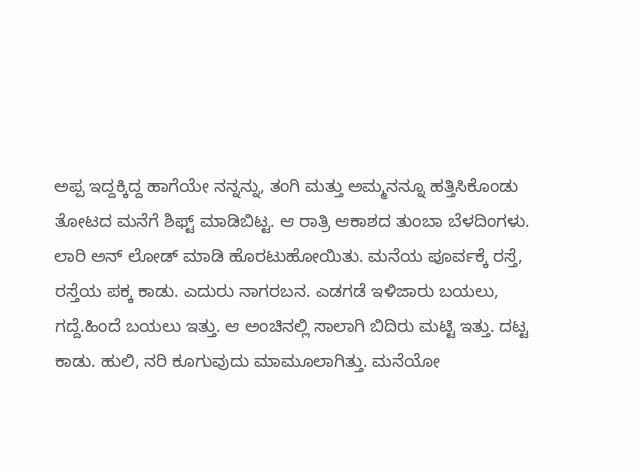ಅಪ್ಪ ಇದ್ದಕ್ಕಿದ್ದ ಹಾಗೆಯೇ ನನ್ನನ್ನು, ತಂಗಿ ಮತ್ತು ಅಮ್ಮನನ್ನೂ ಹತ್ತಿಸಿಕೊಂಡು ತೋಟದ ಮನೆಗೆ ಶಿಫ್ಟ್ ಮಾಡಿಬಿಟ್ಟ. ಆ ರಾತ್ರಿ ಆಕಾಶದ ತುಂಬಾ ಬೆಳದಿಂಗಳು. ಲಾರಿ ಅನ್ ಲೋಡ್ ಮಾಡಿ ಹೊರಟುಹೋಯಿತು. ಮನೆಯ ಪೂರ್ವಕ್ಕೆ ರಸ್ತೆ, ರಸ್ತೆಯ ಪಕ್ಕ ಕಾಡು. ಎದುರು ನಾಗರಬನ. ಎಡಗಡೆ ಇಳಿಜಾರು ಬಯಲು, ಗದ್ದೆ.ಹಿಂದೆ ಬಯಲು ಇತ್ತು. ಆ ಅಂಚಿನಲ್ಲಿ ಸಾಲಾಗಿ ಬಿದಿರು ಮಟ್ಟಿ ಇತ್ತು. ದಟ್ಟ ಕಾಡು. ಹುಲಿ, ನರಿ ಕೂಗುವುದು ಮಾಮೂಲಾಗಿತ್ತು. ಮನೆಯೋ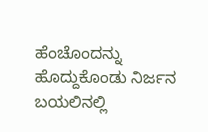ಹೆಂಚೊಂದನ್ನು ಹೊದ್ದುಕೊಂಡು ನಿರ್ಜನ ಬಯಲಿನಲ್ಲಿ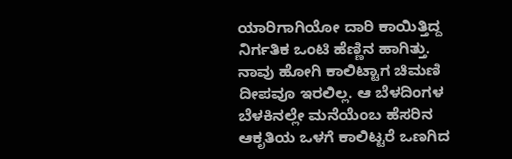ಯಾರಿಗಾಗಿಯೋ ದಾರಿ ಕಾಯಿತ್ತಿದ್ದ ನಿರ್ಗತಿಕ ಒಂಟಿ ಹೆಣ್ಣಿನ ಹಾಗಿತ್ತು.
ನಾವು ಹೋಗಿ ಕಾಲಿಟ್ಟಾಗ ಚಿಮಣಿ ದೀಪವೂ ಇರಲಿಲ್ಲ. ಆ ಬೆಳದಿಂಗಳ ಬೆಳಕಿನಲ್ಲೇ ಮನೆಯೆಂಬ ಹೆಸರಿನ ಆಕೃತಿಯ ಒಳಗೆ ಕಾಲಿಟ್ಟರೆ ಒಣಗಿದ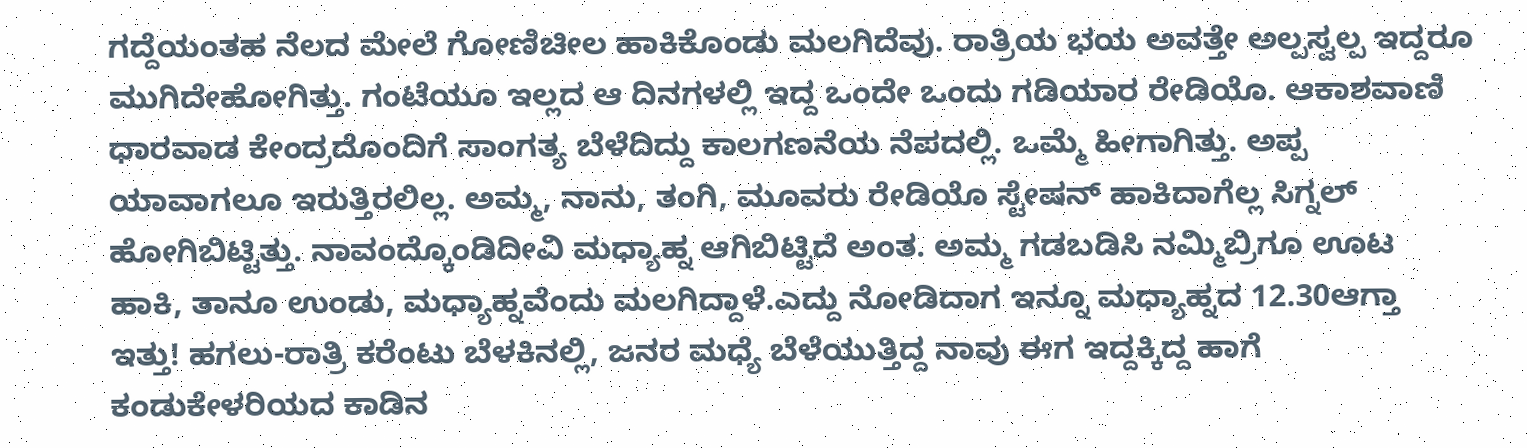ಗದ್ದೆಯಂತಹ ನೆಲದ ಮೇಲೆ ಗೋಣಿಚೀಲ ಹಾಕಿಕೊಂಡು ಮಲಗಿದೆವು. ರಾತ್ರಿಯ ಭಯ ಅವತ್ತೇ ಅಲ್ಪಸ್ವಲ್ಪ ಇದ್ದರೂ ಮುಗಿದೇಹೋಗಿತ್ತು. ಗಂಟೆಯೂ ಇಲ್ಲದ ಆ ದಿನಗಳಲ್ಲಿ ಇದ್ದ ಒಂದೇ ಒಂದು ಗಡಿಯಾರ ರೇಡಿಯೊ. ಆಕಾಶವಾಣಿ ಧಾರವಾಡ ಕೇಂದ್ರದೊಂದಿಗೆ ಸಾಂಗತ್ಯ ಬೆಳೆದಿದ್ದು ಕಾಲಗಣನೆಯ ನೆಪದಲ್ಲಿ. ಒಮ್ಮೆ ಹೀಗಾಗಿತ್ತು. ಅಪ್ಪ ಯಾವಾಗಲೂ ಇರುತ್ತಿರಲಿಲ್ಲ. ಅಮ್ಮ, ನಾನು, ತಂಗಿ, ಮೂವರು ರೇಡಿಯೊ ಸ್ಟೇಷನ್ ಹಾಕಿದಾಗೆಲ್ಲ ಸಿಗ್ನಲ್ ಹೋಗಿಬಿಟ್ಟಿತ್ತು. ನಾವಂದ್ಕೊಂಡಿದೀವಿ ಮಧ್ಯಾಹ್ನ ಆಗಿಬಿಟ್ಟಿದೆ ಅಂತ. ಅಮ್ಮ ಗಡಬಡಿಸಿ ನಮ್ಮಿಬ್ರಿಗೂ ಊಟ ಹಾಕಿ, ತಾನೂ ಉಂಡು, ಮಧ್ಯಾಹ್ನವೆಂದು ಮಲಗಿದ್ದಾಳೆ.ಎದ್ದು ನೋಡಿದಾಗ ಇನ್ನೂ ಮಧ್ಯಾಹ್ನದ 12.30ಆಗ್ತಾ ಇತ್ತು! ಹಗಲು-ರಾತ್ರಿ ಕರೆಂಟು ಬೆಳಕಿನಲ್ಲಿ, ಜನರ ಮಧ್ಯೆ ಬೆಳೆಯುತ್ತಿದ್ದ ನಾವು ಈಗ ಇದ್ದಕ್ಕಿದ್ದ ಹಾಗೆ ಕಂಡುಕೇಳರಿಯದ ಕಾಡಿನ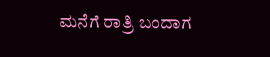ಮನೆಗೆ ರಾತ್ರಿ ಬಂದಾಗ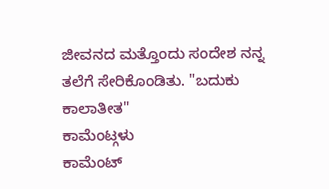ಜೀವನದ ಮತ್ತೊಂದು ಸಂದೇಶ ನನ್ನ ತಲೆಗೆ ಸೇರಿಕೊಂಡಿತು. "ಬದುಕು ಕಾಲಾತೀತ"
ಕಾಮೆಂಟ್ಗಳು
ಕಾಮೆಂಟ್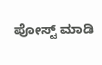ಪೋಸ್ಟ್ ಮಾಡಿ